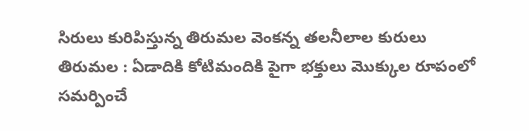సిరులు కురిపిస్తున్న తిరుమల వెంకన్న తలనీలాల కురులు
తిరుమల : ఏడాదికి కోటిమందికి పైగా భక్తులు మొక్కుల రూపంలో సమర్పించే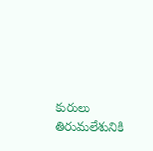కురులు తిరుమలేశునికి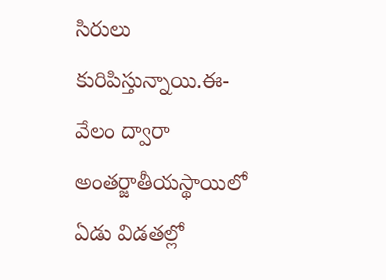సిరులు కురిపిస్తున్నాయి.ఈ-వేలం ద్వారా అంతర్జాతీయస్థాయిలో ఏడు విడతల్లో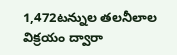1,472టన్నుల తలనీలాల విక్రయం ద్వారా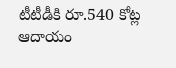టీటీడీకి రూ.540 కోట్ల ఆదాయం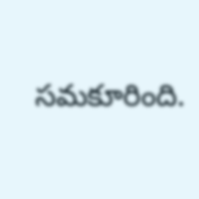సమకూరింది.